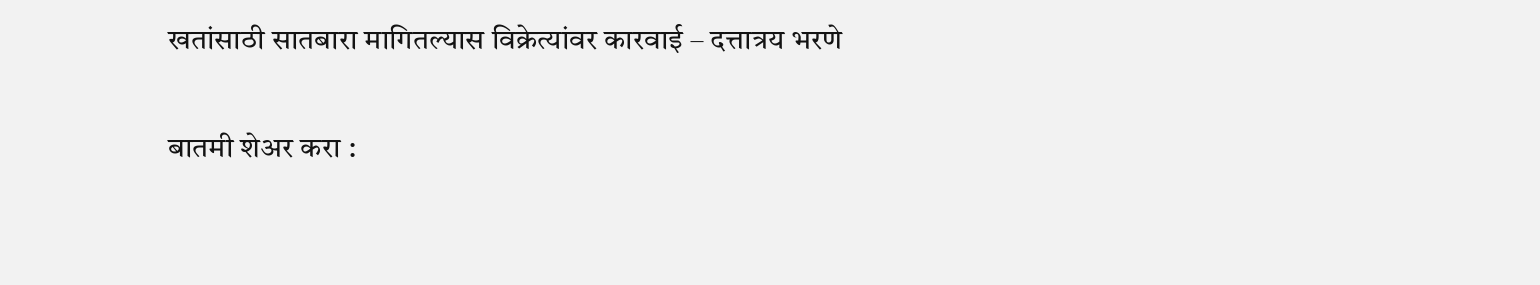खतांसाठी सातबारा मागितल्यास विक्रेत्यांवर कारवाई – दत्तात्रय भरणे

बातमी शेअर करा :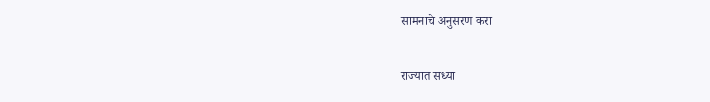सामनाचे अनुसरण करा

राज्यात सध्या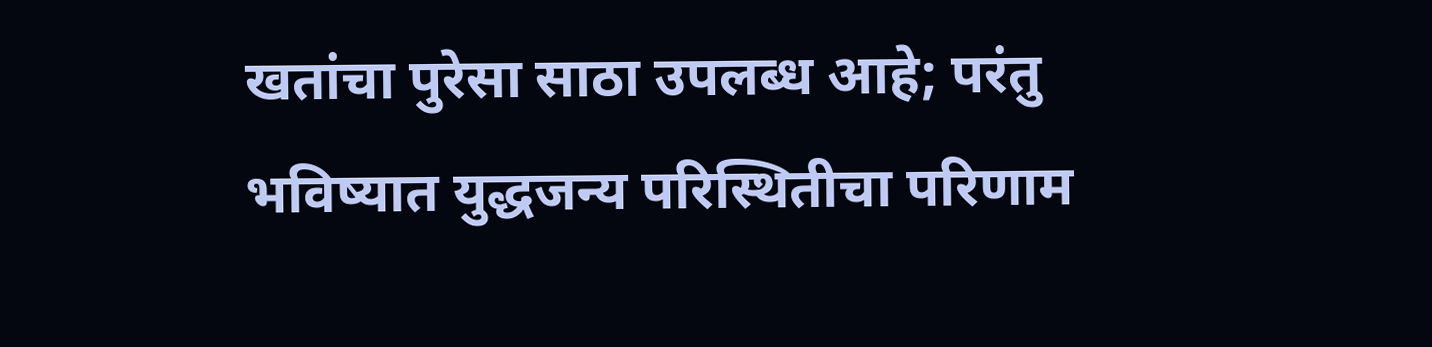खतांचा पुरेसा साठा उपलब्ध आहे; परंतु भविष्यात युद्धजन्य परिस्थितीचा परिणाम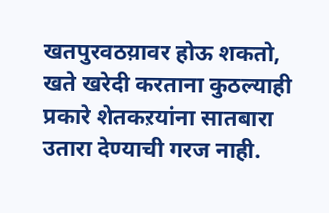खतपुरवठय़ावर होऊ शकतो, खते खरेदी करताना कुठल्याही प्रकारे शेतकऱयांना सातबारा उतारा देण्याची गरज नाही.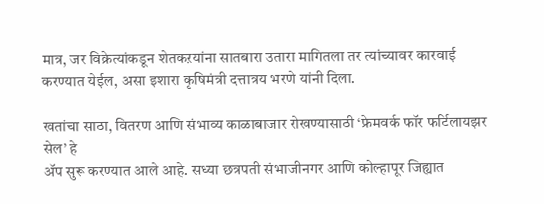मात्र, जर विक्रेत्यांकडून शेतकऱयांना सातबारा उतारा मागितला तर त्यांच्यावर कारवाई करण्यात येईल, असा इशारा कृषिमंत्री दत्तात्रय भरणे यांनी दिला.

खतांचा साठा, वितरण आणि संभाव्य काळाबाजार रोखण्यासाठी ‘फ्रेमवर्क फॉर फर्टिलायझर सेल’ हे
ॲप सुरू करण्यात आले आहे. सध्या छत्रपती संभाजीनगर आणि कोल्हापूर जिह्यात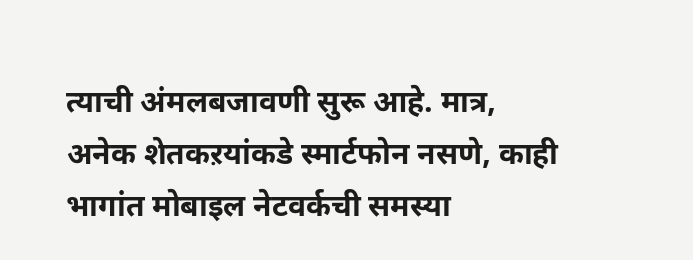त्याची अंमलबजावणी सुरू आहे. मात्र, अनेक शेतकऱयांकडे स्मार्टफोन नसणे, काही भागांत मोबाइल नेटवर्कची समस्या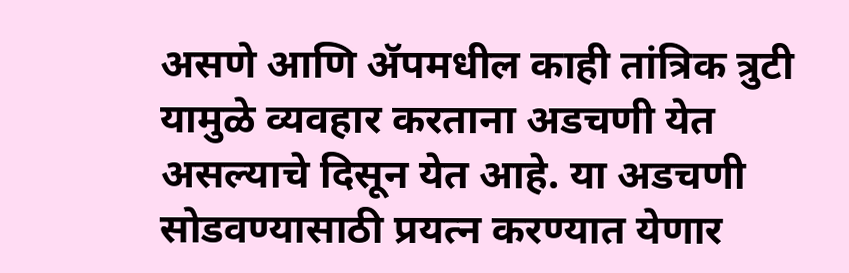असणे आणि ॲपमधील काही तांत्रिक त्रुटी यामुळे व्यवहार करताना अडचणी येत असल्याचे दिसून येत आहे. या अडचणी सोडवण्यासाठी प्रयत्न करण्यात येणार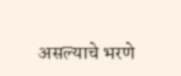असल्याचे भरणे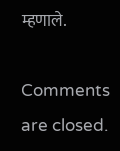म्हणाले.

Comments are closed.